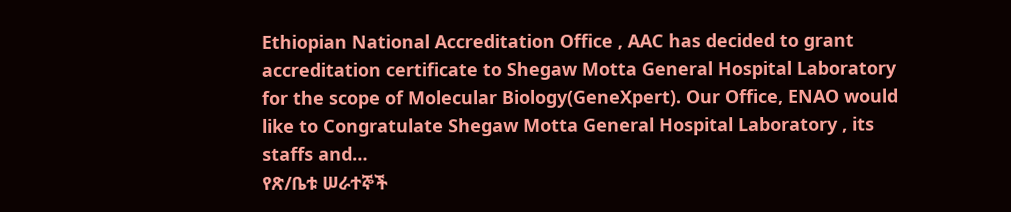Ethiopian National Accreditation Office , AAC has decided to grant accreditation certificate to Shegaw Motta General Hospital Laboratory for the scope of Molecular Biology(GeneXpert). Our Office, ENAO would like to Congratulate Shegaw Motta General Hospital Laboratory , its staffs and…
የጽ/ቤቱ ሠራተኞች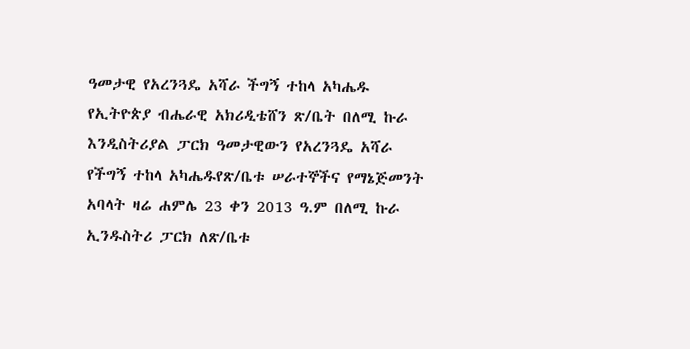ዓመታዊ የአረንጓዴ አሻራ ችግኝ ተከላ አካሔዱ
የኢትዮጵያ ብሔራዊ አክሪዲቴሸን ጽ/ቤት በለሚ ኩራ እንዲስትሪያል ፓርክ ዓመታዊውን የአረንጓዴ አሻራ የችግኝ ተከላ አካሔዱየጽ/ቤቱ ሠራተኞችና የማኔጅመንት አባላት ዛሬ ሐምሌ 23 ቀን 2013 ዓ.ም በለሚ ኩራ ኢንዱስትሪ ፓርክ ለጽ/ቤቱ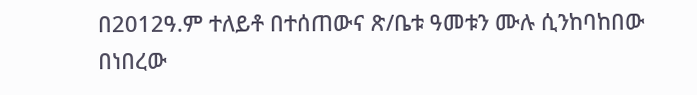በ2012ዓ.ም ተለይቶ በተሰጠውና ጽ/ቤቱ ዓመቱን ሙሉ ሲንከባከበው በነበረው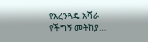የአረንጓዴ አሻራ የችግኝ መትከያ…